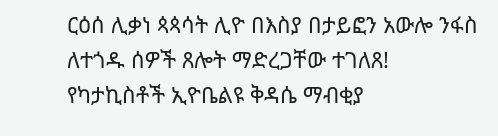ርዕሰ ሊቃነ ጳጳሳት ሊዮ በእስያ በታይፎን አውሎ ንፋስ ለተጎዱ ሰዎች ጸሎት ማድረጋቸው ተገለጸ!
የካታኪስቶች ኢዮቤልዩ ቅዳሴ ማብቂያ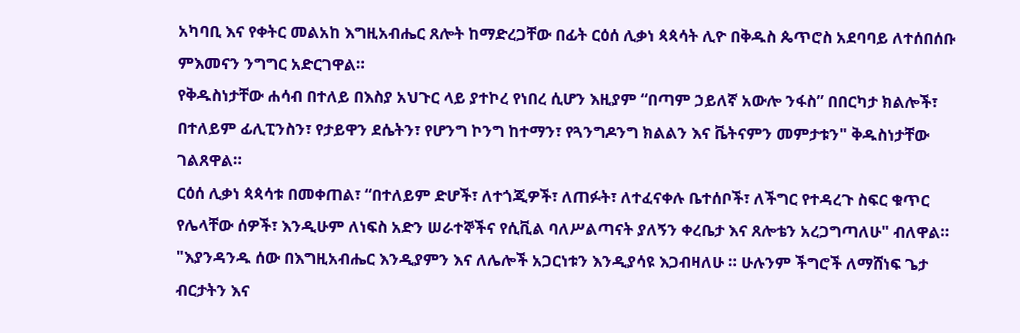አካባቢ እና የቀትር መልአከ እግዚአብሔር ጸሎት ከማድረጋቸው በፊት ርዕሰ ሊቃነ ጳጳሳት ሊዮ በቅዱስ ጴጥሮስ አደባባይ ለተሰበሰቡ ምእመናን ንግግር አድርገዋል።
የቅዱስነታቸው ሐሳብ በተለይ በእስያ አህጉር ላይ ያተኮረ የነበረ ሲሆን እዚያም “በጣም ኃይለኛ አውሎ ንፋስ” በበርካታ ክልሎች፣ በተለይም ፊሊፒንስን፣ የታይዋን ደሴትን፣ የሆንግ ኮንግ ከተማን፣ የጓንግዶንግ ክልልን እና ቬትናምን መምታቱን" ቅዱስነታቸው ገልጸዋል።
ርዕሰ ሊቃነ ጳጳሳቱ በመቀጠል፣ “በተለይም ድሆች፣ ለተጎጂዎች፣ ለጠፉት፣ ለተፈናቀሉ ቤተሰቦች፣ ለችግር የተዳረጉ ስፍር ቁጥር የሌላቸው ሰዎች፣ እንዲሁም ለነፍስ አድን ሠራተኞችና የሲቪል ባለሥልጣናት ያለኝን ቀረቤታ እና ጸሎቴን አረጋግጣለሁ" ብለዋል።
"እያንዳንዱ ሰው በእግዚአብሔር እንዲያምን እና ለሌሎች አጋርነቱን እንዲያሳዩ እጋብዛለሁ ። ሁሉንም ችግሮች ለማሸነፍ ጌታ ብርታትን እና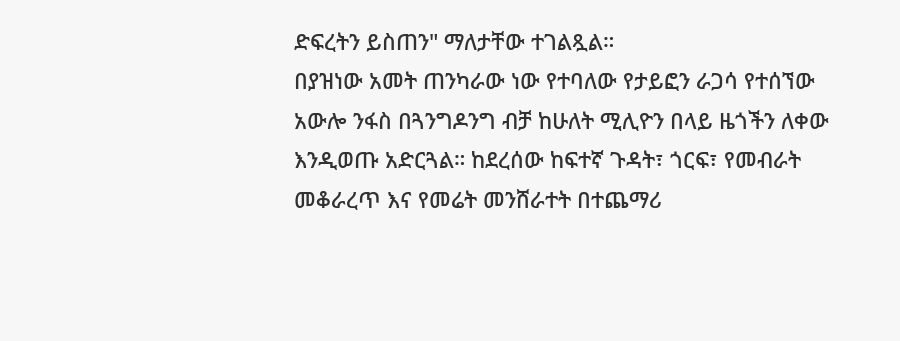ድፍረትን ይስጠን" ማለታቸው ተገልጿል።
በያዝነው አመት ጠንካራው ነው የተባለው የታይፎን ራጋሳ የተሰኘው አውሎ ንፋስ በጓንግዶንግ ብቻ ከሁለት ሚሊዮን በላይ ዜጎችን ለቀው እንዲወጡ አድርጓል። ከደረሰው ከፍተኛ ጉዳት፣ ጎርፍ፣ የመብራት መቆራረጥ እና የመሬት መንሸራተት በተጨማሪ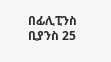በፊሊፒንስ ቢያንስ 25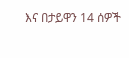እና በታይዋን 14 ሰዎች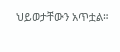ህይወታቸውን አጥቷል።